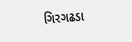ગિરગઢડા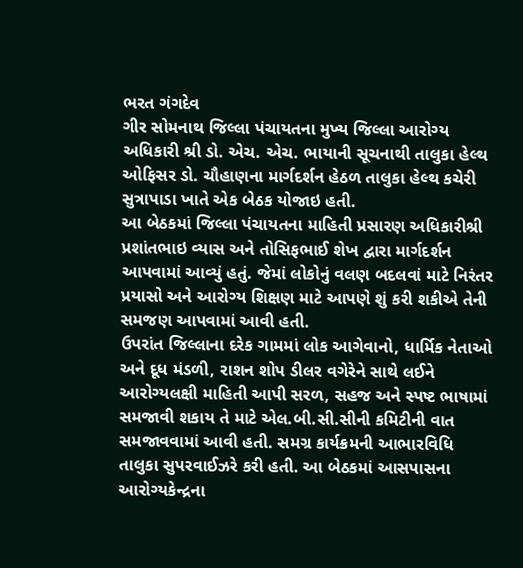ભરત ગંગદેવ
ગીર સોમનાથ જિલ્લા પંચાયતના મુખ્ય જિલ્લા આરોગ્ય અધિકારી શ્રી ડો. એચ. એચ. ભાયાની સૂચનાથી તાલુકા હેલ્થ ઓફિસર ડો. ચૌહાણના માર્ગદર્શન હેઠળ તાલુકા હેલ્થ કચેરી સુત્રાપાડા ખાતે એક બેઠક યોજાઇ હતી.
આ બેઠકમાં જિલ્લા પંચાયતના માહિતી પ્રસારણ અધિકારીશ્રી પ્રશાંતભાઇ વ્યાસ અને તોસિફભાઈ શેખ દ્વારા માર્ગદર્શન આપવામાં આવ્યું હતું. જેમાં લોકોનું વલણ બદલવાં માટે નિરંતર પ્રયાસો અને આરોગ્ય શિક્ષણ માટે આપણે શું કરી શકીએ તેની સમજણ આપવામાં આવી હતી.
ઉપરાંત જિલ્લાના દરેક ગામમાં લોક આગેવાનો, ધાર્મિક નેતાઓ અને દૂધ મંડળી, રાશન શોપ ડીલર વગેરેને સાથે લઈને આરોગ્યલક્ષી માહિતી આપી સરળ, સહજ અને સ્પષ્ટ ભાષામાં સમજાવી શકાય તે માટે એલ.બી.સી.સીની કમિટીની વાત સમજાવવામાં આવી હતી. સમગ્ર કાર્યક્રમની આભારવિધિ તાલુકા સુપરવાઈઝરે કરી હતી. આ બેઠકમાં આસપાસના આરોગ્યકેન્દ્રના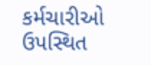કર્મચારીઓ ઉપસ્થિત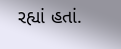રહ્યાં હતાં.